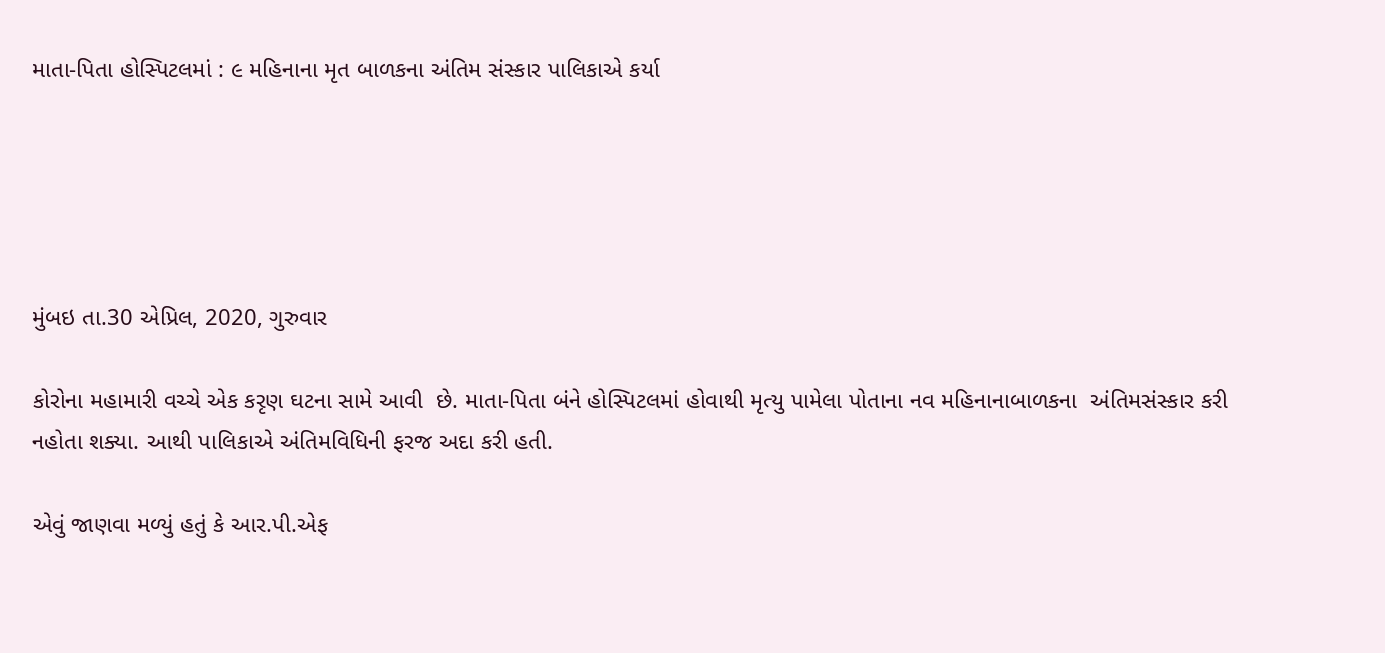માતા-પિતા હોસ્પિટલમાં : ૯ મહિનાના મૃત બાળકના અંતિમ સંસ્કાર પાલિકાએ કર્યા





મુંબઇ તા.30 એપ્રિલ, 2020, ગુરુવાર

કોરોના મહામારી વચ્ચે એક કરૃણ ઘટના સામે આવી  છે. માતા-પિતા બંને હોસ્પિટલમાં હોવાથી મૃત્યુ પામેલા પોતાના નવ મહિનાનાબાળકના  અંતિમસંસ્કાર કરી નહોતા શક્યા. આથી પાલિકાએ અંતિમવિધિની ફરજ અદા કરી હતી.

એવું જાણવા મળ્યું હતું કે આર.પી.એફ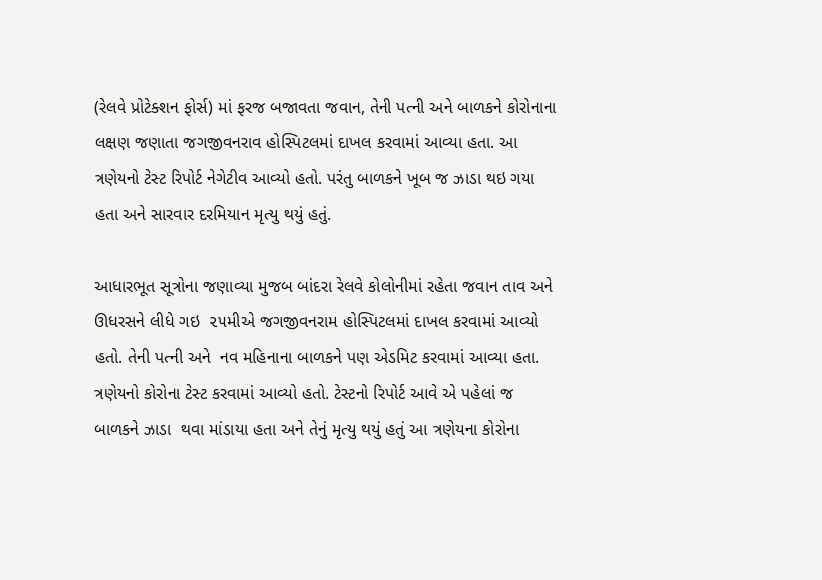(રેલવે પ્રોટેક્શન ફોર્સ) માં ફરજ બજાવતા જવાન, તેની પત્ની અને બાળકને કોરોનાના લક્ષણ જણાતા જગજીવનરાવ હોસ્પિટલમાં દાખલ કરવામાં આવ્યા હતા. આ ત્રણેયનો ટેસ્ટ રિપોર્ટ નેગેટીવ આવ્યો હતો. પરંતુ બાળકને ખૂબ જ ઝાડા થઇ ગયા હતા અને સારવાર દરમિયાન મૃત્યુ થયું હતું.

આધારભૂત સૂત્રોના જણાવ્યા મુજબ બાંદરા રેલવે કોલોનીમાં રહેતા જવાન તાવ અને ઊધરસને લીધે ગઇ  ૨૫મીએ જગજીવનરામ હોસ્પિટલમાં દાખલ કરવામાં આવ્યો હતો. તેની પત્ની અને  નવ મહિનાના બાળકને પણ એડમિટ કરવામાં આવ્યા હતા. ત્રણેયનો કોરોના ટેસ્ટ કરવામાં આવ્યો હતો. ટેસ્ટનો રિપોર્ટ આવે એ પહેલાં જ બાળકને ઝાડા  થવા માંડાયા હતા અને તેનું મૃત્યુ થયું હતું આ ત્રણેયના કોરોના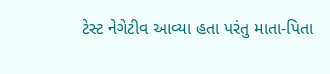ટેસ્ટ નેગેટીવ આવ્યા હતા પરંતુ માતા-પિતા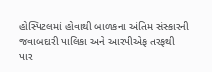હોસ્પિટલમાં હોવાથી બાળકના અંતિમ સંસ્કારની જવાબદારી પાલિકા અને આરપીએફ તરફથી પાર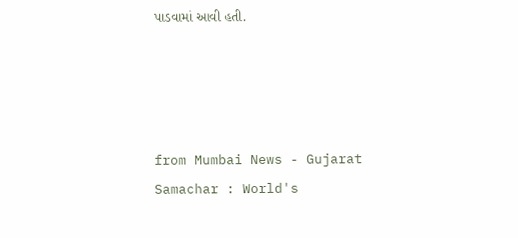પાડવામાં આવી હતી.




from Mumbai News - Gujarat Samachar : World's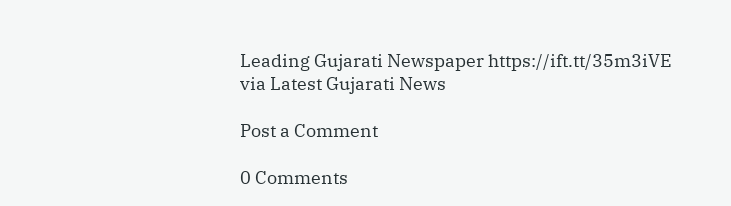Leading Gujarati Newspaper https://ift.tt/35m3iVE
via Latest Gujarati News

Post a Comment

0 Comments